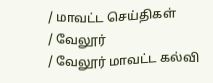/ மாவட்ட செய்திகள்
/ வேலூர்
/ வேலூர் மாவட்ட கல்வி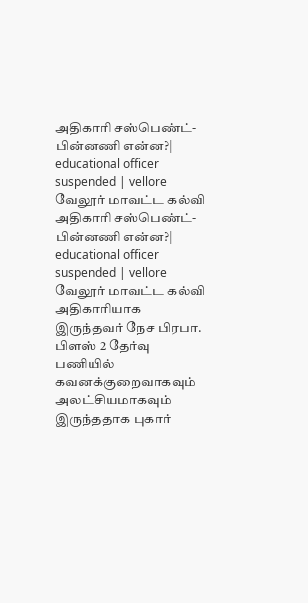அதிகாரி சஸ்பெண்ட்-பின்னணி என்ன?| educational officer suspended | vellore
வேலூர் மாவட்ட கல்வி அதிகாரி சஸ்பெண்ட்-பின்னணி என்ன?| educational officer suspended | vellore
வேலூர் மாவட்ட கல்வி அதிகாரியாக இருந்தவர் நேச பிரபா. பிளஸ் 2 தேர்வு பணியில் கவனக்குறைவாகவும் அலட்சியமாகவும் இருந்ததாக புகார்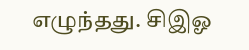எழுந்தது. சிஇஓ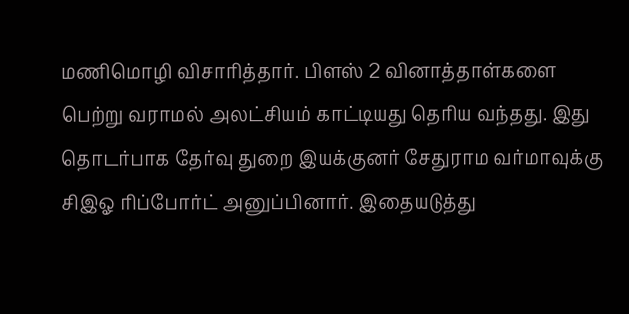மணிமொழி விசாரித்தார். பிளஸ் 2 வினாத்தாள்களை பெற்று வராமல் அலட்சியம் காட்டியது தெரிய வந்தது. இது தொடர்பாக தேர்வு துறை இயக்குனர் சேதுராம வர்மாவுக்கு சிஇஓ ரிப்போர்ட் அனுப்பினார். இதையடுத்து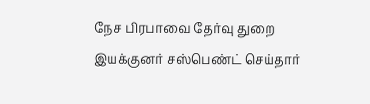நேச பிரபாவை தேர்வு துறை இயக்குனர் சஸ்பெண்ட் செய்தார்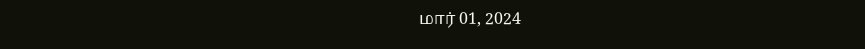மார் 01, 2024